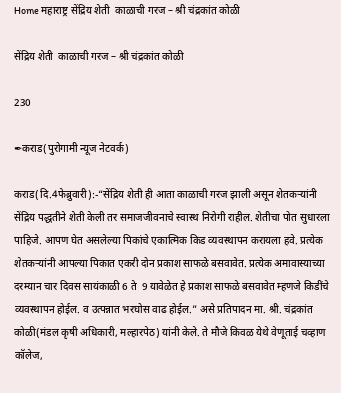Home महाराष्ट्र सेंद्रिय शेती  काळाची गरज – श्री चंद्रकांत कोळी

सेंद्रिय शेती  काळाची गरज – श्री चंद्रकांत कोळी

230

✒कराड(पुरोगामी न्यूज नेटवर्क)

कराड(दि.4फेब्रुवारी):-“सेंद्रिय शेती ही आता काळाची गरज झाली असून शेतकऱ्यांनी सेंद्रिय पद्धतीने शेती केली तर समाजजीवनाचे स्वास्थ निरोगी राहील. शेतीचा पोत सुधारला पाहिजे. आपण घेत असलेल्या पिकांचे एकात्मिक किड व्यवस्थापन करायला हवे. प्रत्येक शेतकऱ्यांनी आपल्या पिकात एकरी दोन प्रकाश साफळे बसवावेत. प्रत्येक अमावास्याच्या दरम्यान चार दिवस सायंकाळी 6 ते  9 यावेळेत हे प्रकाश साफळे बसवावेत म्हणजे किडींचे व्यवस्थापन होईल. व उत्पन्नात भरघोस वाढ होईल.” असे प्रतिपादन मा. श्री. चंद्रकांत कोळी(मंडल कृषी अधिकारी, मल्हारपेठ) यांनी केले. ते मौजे किवळ येथे वेणूताई चव्हाण कॉलेज,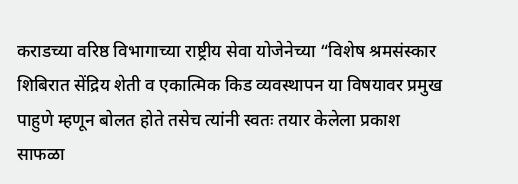कराडच्या वरिष्ठ विभागाच्या राष्ट्रीय सेवा योजेनेच्या “विशेष श्रमसंस्कार शिबिरात सेंद्रिय शेती व एकात्मिक किड व्यवस्थापन या विषयावर प्रमुख पाहुणे म्हणून बोलत होते तसेच त्यांनी स्वतः तयार केलेला प्रकाश साफळा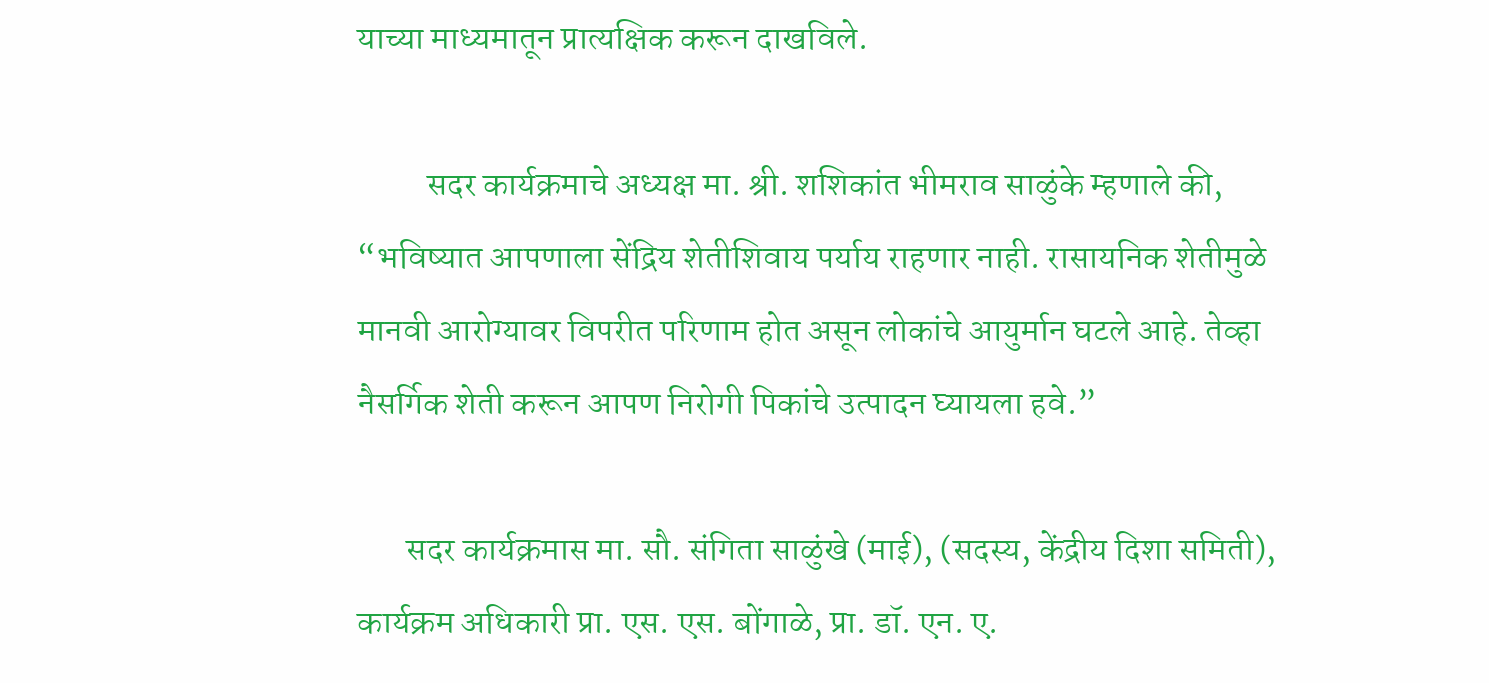याच्या माध्यमातून प्रात्यक्षिक करून दाखविले.

          सदर कार्यक्रमाचे अध्यक्ष मा. श्री. शशिकांत भीमराव साळुंके म्हणाले की, “भविष्यात आपणाला सेंद्रिय शेतीशिवाय पर्याय राहणार नाही. रासायनिक शेतीमुळे मानवी आरोग्यावर विपरीत परिणाम होत असून लोकांचे आयुर्मान घटले आहे. तेव्हा नैसर्गिक शेती करून आपण निरोगी पिकांचे उत्पादन घ्यायला हवे.”

       सदर कार्यक्रमास मा. सौ. संगिता साळुंखे (माई), (सदस्य, केंद्रीय दिशा समिती), कार्यक्रम अधिकारी प्रा. एस. एस. बोंगाळे, प्रा. डॉ. एन. ए.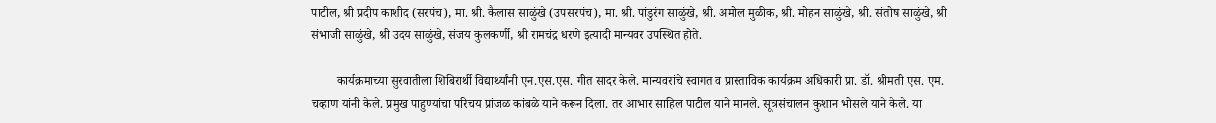पाटील, श्री प्रदीप काशीद (सरपंच), मा. श्री. कैलास साळुंखे (उपसरपंच), मा. श्री. पांडुरंग साळुंखे, श्री. अमोल मुळीक, श्री. मोहन साळुंखे, श्री. संतोष साळुंखे, श्री संभाजी साळुंखे, श्री उदय साळुंखे, संजय कुलकर्णी, श्री रामचंद्र धरणे इत्यादी मान्यवर उपस्थित होते.

        कार्यक्रमाच्या सुरवातीला शिबिरार्थी विद्यार्थ्यांनी एन.एस.एस. गीत सादर केले. मान्यवरांचे स्वागत व प्रास्ताविक कार्यक्रम अधिकारी प्रा. डॉ. श्रीमती एस. एम. चव्हाण यांनी केले. प्रमुख पाहुण्यांचा परिचय प्रांजळ कांबळे याने करून दिला. तर आभार साहिल पाटील याने मानले. सूत्रसंचालन कुशान भोसले याने केले. या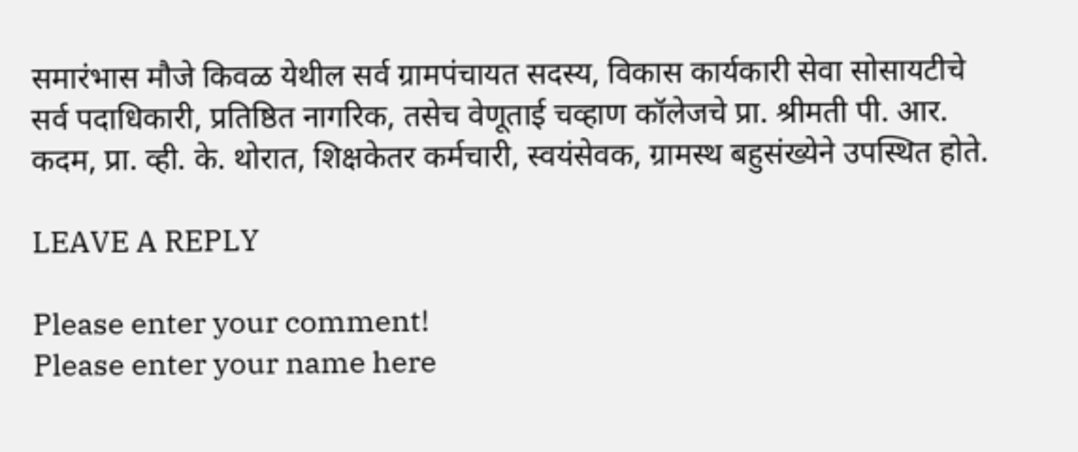समारंभास मौजे किवळ येथील सर्व ग्रामपंचायत सदस्य, विकास कार्यकारी सेवा सोसायटीचे सर्व पदाधिकारी, प्रतिष्ठित नागरिक, तसेच वेणूताई चव्हाण कॉलेजचे प्रा. श्रीमती पी. आर. कदम, प्रा. व्ही. के. थोरात, शिक्षकेतर कर्मचारी, स्वयंसेवक, ग्रामस्थ बहुसंख्येने उपस्थित होते.

LEAVE A REPLY

Please enter your comment!
Please enter your name here